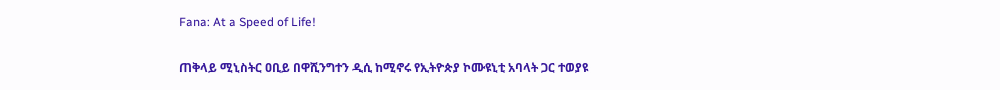Fana: At a Speed of Life!

ጠቅላይ ሚኒስትር ዐቢይ በዋሺንግተን ዲሲ ከሚኖሩ የኢትዮጵያ ኮሙዩኒቲ አባላት ጋር ተወያዩ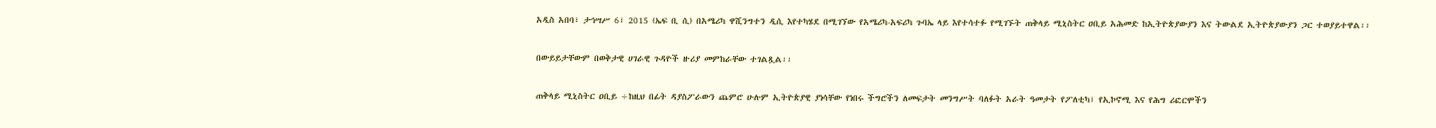አዲስ አበባ፣ ታኅሣሥ 6፣ 2015 (ኤፍ ቢ ሲ) በአሜሪካ ዋሺንግተን ዲሲ እየተካሄደ በሚገኘው የአሜሪካ-አፍሪካ ጉባኤ ላይ እየተሳተፉ የሚገኙት ጠቅላይ ሚኒስትር ዐቢይ አሕመድ ከኢትዮጵያውያን እና ትውልደ ኢትዮጵያውያን ጋር ተወያይተዋል፡፡

በውይይታቸውም በወቅታዊ ሀገራዊ ጉዳዮች ዙሪያ መምከራቸው ተገልጿል፡፡

ጠቅላይ ሚኒስትር ዐቢይ ÷ከዚህ በፊት ዳያስፖራውን ጨምሮ ሁሉም ኢትዮጵያዊ ያነሳቸው የነበሩ ችግሮችን ለመፍታት መንግሥት ባለፉት አራት ዓመታት የፖለቲካ፣ የኢኮኖሚ እና የሕግ ሪፎርሞችን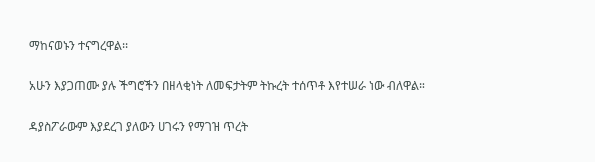ማከናወኑን ተናግረዋል፡፡

አሁን እያጋጠሙ ያሉ ችግሮችን በዘላቂነት ለመፍታትም ትኩረት ተሰጥቶ እየተሠራ ነው ብለዋል።

ዳያስፖራውም እያደረገ ያለውን ሀገሩን የማገዝ ጥረት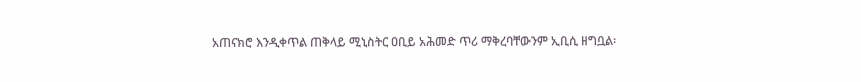አጠናክሮ እንዲቀጥል ጠቅላይ ሚኒስትር ዐቢይ አሕመድ ጥሪ ማቅረባቸውንም ኢቢሲ ዘግቧል፡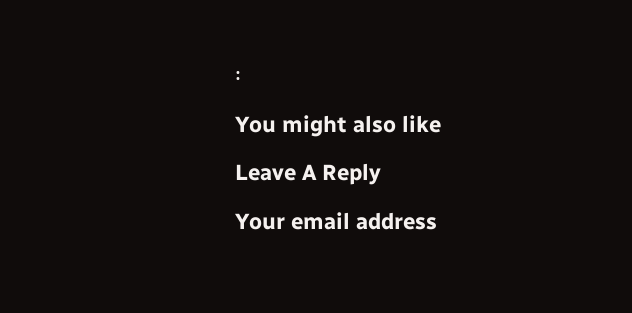፡

You might also like

Leave A Reply

Your email address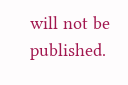will not be published.